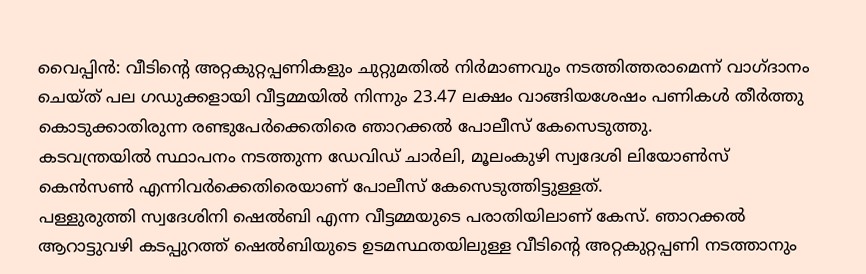വൈപ്പിൻ: വീടിന്റെ അറ്റകുറ്റപ്പണികളും ചുറ്റുമതിൽ നിർമാണവും നടത്തിത്തരാമെന്ന് വാഗ്ദാനം ചെയ്ത് പല ഗഡുക്കളായി വീട്ടമ്മയിൽ നിന്നും 23.47 ലക്ഷം വാങ്ങിയശേഷം പണികൾ തീർത്തു കൊടുക്കാതിരുന്ന രണ്ടുപേർക്കെതിരെ ഞാറക്കൽ പോലീസ് കേസെടുത്തു.
കടവന്ത്രയിൽ സ്ഥാപനം നടത്തുന്ന ഡേവിഡ് ചാർലി, മൂലംകുഴി സ്വദേശി ലിയോൺസ് കെൻസൺ എന്നിവർക്കെതിരെയാണ് പോലീസ് കേസെടുത്തിട്ടുള്ളത്.
പള്ളുരുത്തി സ്വദേശിനി ഷെൽബി എന്ന വീട്ടമ്മയുടെ പരാതിയിലാണ് കേസ്. ഞാറക്കൽ ആറാട്ടുവഴി കടപ്പുറത്ത് ഷെൽബിയുടെ ഉടമസ്ഥതയിലുള്ള വീടിന്റെ അറ്റകുറ്റപ്പണി നടത്താനും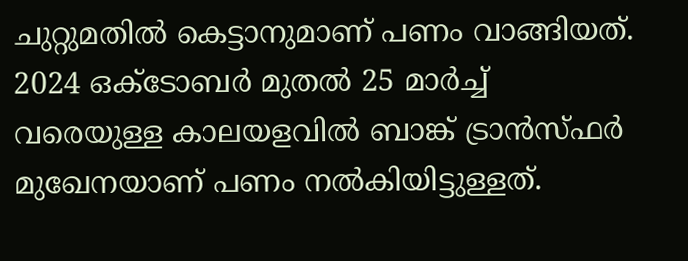ചുറ്റുമതിൽ കെട്ടാനുമാണ് പണം വാങ്ങിയത്. 2024 ഒക്ടോബർ മുതൽ 25 മാർച്ച് വരെയുള്ള കാലയളവിൽ ബാങ്ക് ട്രാൻസ്ഫർ മുഖേനയാണ് പണം നൽകിയിട്ടുള്ളത്.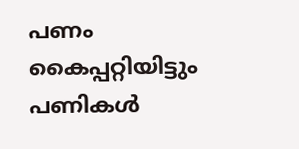പണം കൈപ്പറ്റിയിട്ടും പണികൾ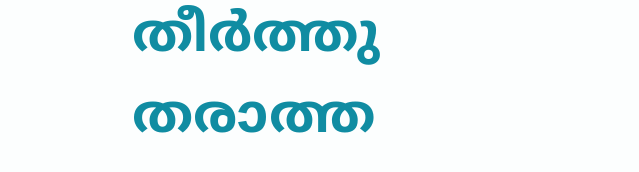തീർത്തു തരാത്ത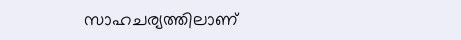സാഹചര്യത്തിലാണ്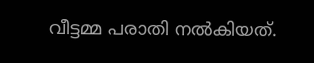വീട്ടമ്മ പരാതി നൽകിയത്.